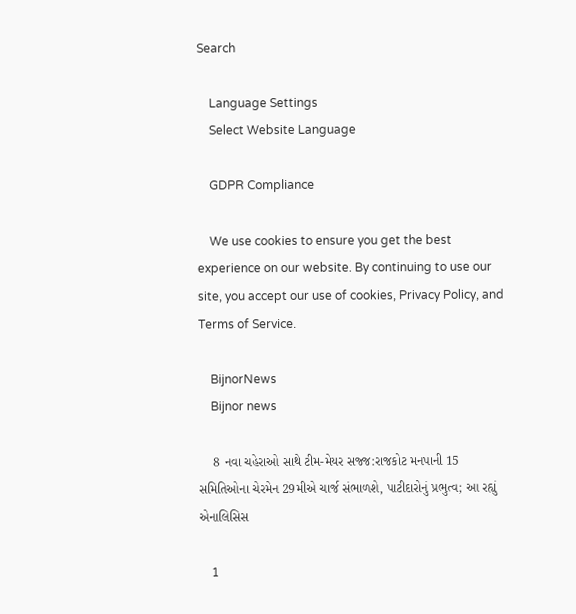Search

    Language Settings
    Select Website Language

    GDPR Compliance

    We use cookies to ensure you get the best experience on our website. By continuing to use our site, you accept our use of cookies, Privacy Policy, and Terms of Service.

    BijnorNews
    Bijnor news

    8 નવા ચહેરાઓ સાથે ટીમ-મેયર સજ્જ:રાજકોટ મનપાની 15 સમિતિઓના ચેરમેન 29મીએ ચાર્જ સંભાળશે, પાટીદારોનું પ્રભુત્વ; આ રહ્યું એનાલિસિસ

    1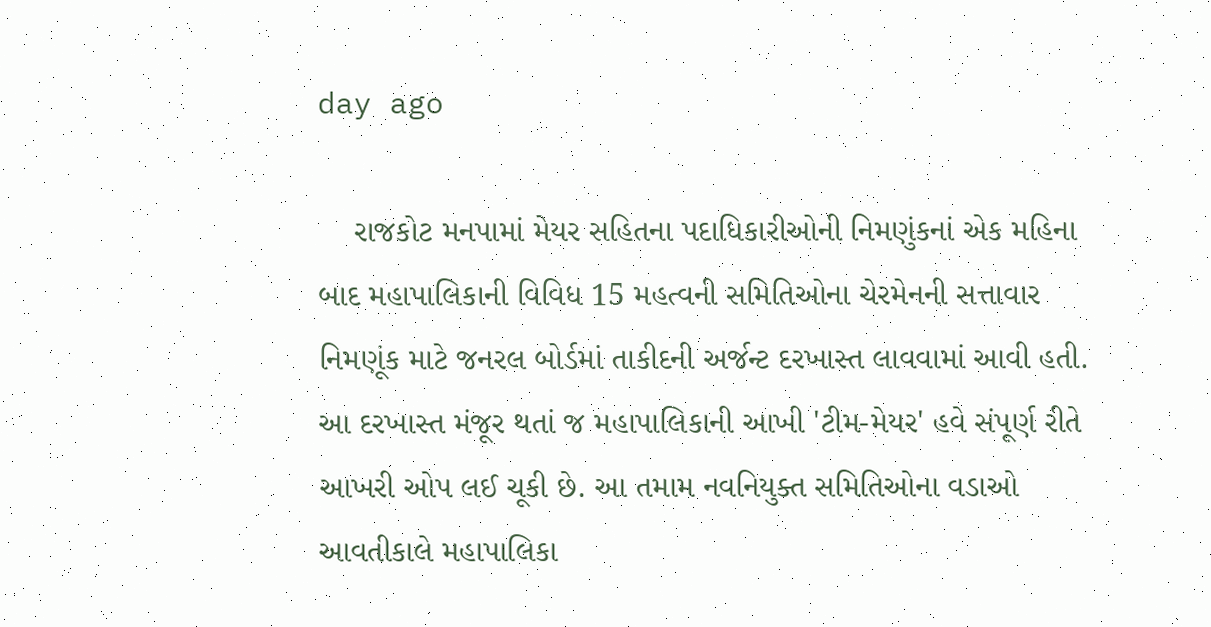day ago

    રાજકોટ મનપામાં મેયર સહિતના પદાધિકારીઓની નિમણુંકનાં એક મહિના બાદ મહાપાલિકાની વિવિધ 15 મહત્વની સમિતિઓના ચેરમેનની સત્તાવાર નિમણૂંક માટે જનરલ બોર્ડમાં તાકીદની અર્જન્ટ દરખાસ્ત લાવવામાં આવી હતી. આ દરખાસ્ત મંજૂર થતાં જ મહાપાલિકાની આખી 'ટીમ-મેયર' હવે સંપૂર્ણ રીતે આખરી ઓપ લઈ ચૂકી છે. આ તમામ નવનિયુક્ત સમિતિઓના વડાઓ આવતીકાલે મહાપાલિકા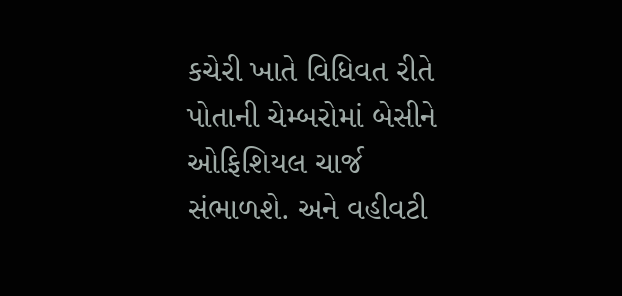કચેરી ખાતે વિધિવત રીતે પોતાની ચેમ્બરોમાં બેસીને ઓફિશિયલ ચાર્જ સંભાળશે. અને વહીવટી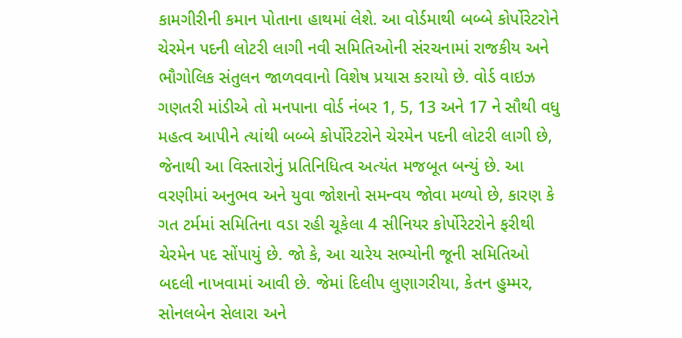કામગીરીની કમાન પોતાના હાથમાં લેશે. આ વોર્ડમાથી બબ્બે કોર્પોરેટરોને ચેરમેન પદની લોટરી લાગી નવી સમિતિઓની સંરચનામાં રાજકીય અને ભૌગોલિક સંતુલન જાળવવાનો વિશેષ પ્રયાસ કરાયો છે. વોર્ડ વાઇઝ ગણતરી માંડીએ તો મનપાના વોર્ડ નંબર 1, 5, 13 અને 17 ને સૌથી વધુ મહત્વ આપીને ત્યાંથી બબ્બે કોર્પોરેટરોને ચેરમેન પદની લોટરી લાગી છે, જેનાથી આ વિસ્તારોનું પ્રતિનિધિત્વ અત્યંત મજબૂત બન્યું છે. આ વરણીમાં અનુભવ અને યુવા જોશનો સમન્વય જોવા મળ્યો છે, કારણ કે ગત ટર્મમાં સમિતિના વડા રહી ચૂકેલા 4 સીનિયર કોર્પોરેટરોને ફરીથી ચેરમેન પદ સોંપાયું છે. જો કે, આ ચારેય સભ્યોની જૂની સમિતિઓ બદલી નાખવામાં આવી છે. જેમાં દિલીપ લુણાગરીયા, કેતન હુમ્મર, સોનલબેન સેલારા અને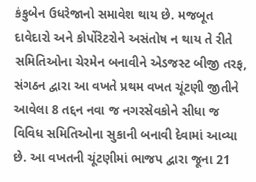કંકુબેન ઉધરેજાનો સમાવેશ થાય છે. મજબૂત દાવેદારો અને કોર્પોરેટરોને અસંતોષ ન થાય તે રીતે સમિતિઓના ચેરમેન બનાવીને એડજસ્ટ બીજી તરફ, સંગઠન દ્વારા આ વખતે પ્રથમ વખત ચૂંટણી જીતીને આવેલા 8 તદ્દન નવા જ નગરસેવકોને સીધા જ વિવિધ સમિતિઓના સુકાની બનાવી દેવામાં આવ્યા છે. આ વખતની ચૂંટણીમાં ભાજપ દ્વારા જૂના 21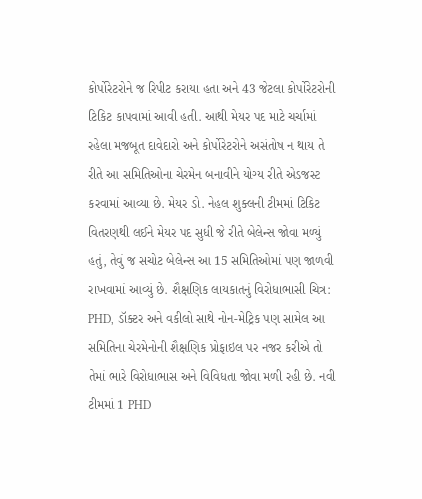કોર્પોરેટરોને જ રિપીટ કરાયા હતા અને 43 જેટલા કોર્પોરેટરોની ટિકિટ કાપવામાં આવી હતી. આથી મેયર પદ માટે ચર્ચામાં રહેલા મજબૂત દાવેદારો અને કોર્પોરેટરોને અસંતોષ ન થાય તે રીતે આ સમિતિઓના ચેરમેન બનાવીને યોગ્ય રીતે એડજસ્ટ કરવામાં આવ્યા છે. મેયર ડો. નેહલ શુક્લની ટીમમાં ટિકિટ વિતરણથી લઈને મેયર પદ સુધી જે રીતે બેલેન્સ જોવા મળ્યું હતું, તેવું જ સચોટ બેલેન્સ આ 15 સમિતિઓમાં પણ જાળવી રાખવામાં આવ્યું છે. શૈક્ષણિક લાયકાતનું વિરોધાભાસી ચિત્ર: PHD, ડૉક્ટર અને વકીલો સાથે નોન-મેટ્રિક પણ સામેલ આ સમિતિના ચેરમેનોની શૈક્ષણિક પ્રોફાઇલ પર નજર કરીએ તો તેમાં ભારે વિરોધાભાસ અને વિવિધતા જોવા મળી રહી છે. નવી ટીમમાં 1 PHD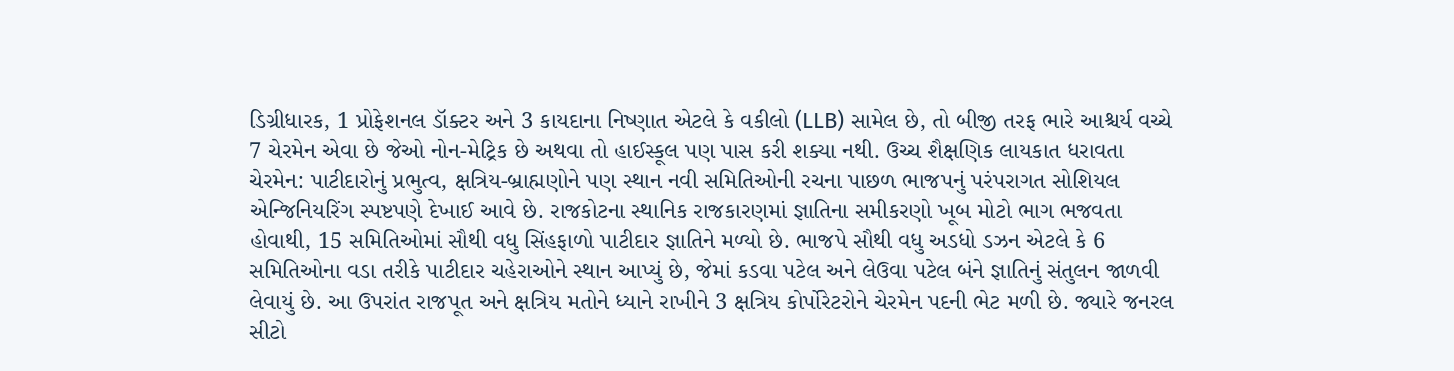ડિગ્રીધારક, 1 પ્રોફેશનલ ડૉક્ટર અને 3 કાયદાના નિષ્ણાત એટલે કે વકીલો (LLB) સામેલ છે, તો બીજી તરફ ભારે આશ્ચર્ય વચ્ચે 7 ચેરમેન એવા છે જેઓ નોન-મેટ્રિક છે અથવા તો હાઈસ્કૂલ પણ પાસ કરી શક્યા નથી. ઉચ્ચ શૈક્ષણિક લાયકાત ધરાવતા ચેરમેન: પાટીદારોનું પ્રભુત્વ, ક્ષત્રિય-બ્રાહ્મણોને પણ સ્થાન નવી સમિતિઓની રચના પાછળ ભાજપનું પરંપરાગત સોશિયલ એન્જિનિયરિંગ સ્પષ્ટપણે દેખાઈ આવે છે. રાજકોટના સ્થાનિક રાજકારણમાં જ્ઞાતિના સમીકરણો ખૂબ મોટો ભાગ ભજવતા હોવાથી, 15 સમિતિઓમાં સૌથી વધુ સિંહફાળો પાટીદાર જ્ઞાતિને મળ્યો છે. ભાજપે સૌથી વધુ અડધો ડઝન એટલે કે 6 સમિતિઓના વડા તરીકે પાટીદાર ચહેરાઓને સ્થાન આપ્યું છે, જેમાં કડવા પટેલ અને લેઉવા પટેલ બંને જ્ઞાતિનું સંતુલન જાળવી લેવાયું છે. આ ઉપરાંત રાજપૂત અને ક્ષત્રિય મતોને ધ્યાને રાખીને 3 ક્ષત્રિય કોર્પોરેટરોને ચેરમેન પદની ભેટ મળી છે. જ્યારે જનરલ સીટો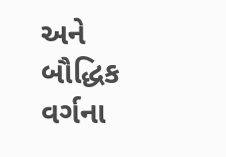અને બૌદ્ધિક વર્ગના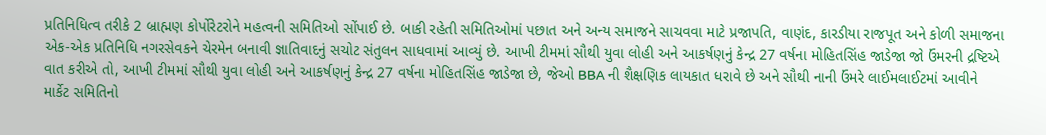પ્રતિનિધિત્વ તરીકે 2 બ્રાહ્મણ કોર્પોરેટરોને મહત્વની સમિતિઓ સોંપાઈ છે. બાકી રહેતી સમિતિઓમાં પછાત અને અન્ય સમાજને સાચવવા માટે પ્રજાપતિ, વાણંદ, કારડીયા રાજપૂત અને કોળી સમાજના એક-એક પ્રતિનિધિ નગરસેવકને ચેરમેન બનાવી જ્ઞાતિવાદનું સચોટ સંતુલન સાધવામાં આવ્યું છે. આખી ટીમમાં સૌથી યુવા લોહી અને આકર્ષણનું કેન્દ્ર 27 વર્ષના મોહિતસિંહ જાડેજા જો ઉંમરની દ્રષ્ટિએ વાત કરીએ તો, આખી ટીમમાં સૌથી યુવા લોહી અને આકર્ષણનું કેન્દ્ર 27 વર્ષના મોહિતસિંહ જાડેજા છે, જેઓ BBA ની શૈક્ષણિક લાયકાત ધરાવે છે અને સૌથી નાની ઉંમરે લાઈમલાઈટમાં આવીને માર્કેટ સમિતિનો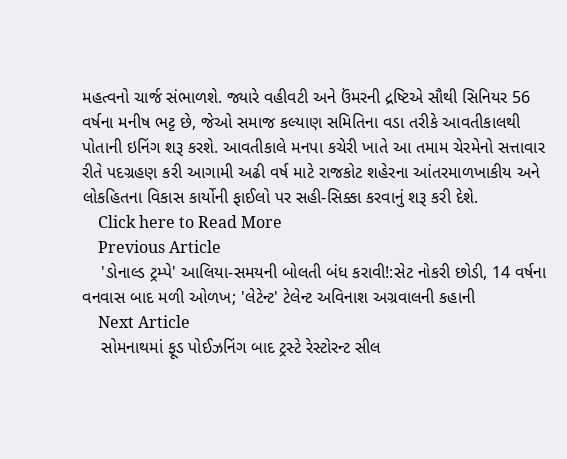મહત્વનો ચાર્જ સંભાળશે. જ્યારે વહીવટી અને ઉંમરની દ્રષ્ટિએ સૌથી સિનિયર 56 વર્ષના મનીષ ભટ્ટ છે, જેઓ સમાજ કલ્યાણ સમિતિના વડા તરીકે આવતીકાલથી પોતાની ઇનિંગ શરૂ કરશે. આવતીકાલે મનપા કચેરી ખાતે આ તમામ ચેરમેનો સત્તાવાર રીતે પદગ્રહણ કરી આગામી અઢી વર્ષ માટે રાજકોટ શહેરના આંતરમાળખાકીય અને લોકહિતના વિકાસ કાર્યોની ફાઈલો પર સહી-સિક્કા કરવાનું શરૂ કરી દેશે.
    Click here to Read More
    Previous Article
    'ડોનાલ્ડ ટ્રમ્પે' આલિયા-સમયની બોલતી બંધ કરાવી!:સેટ નોકરી છોડી, 14 વર્ષના વનવાસ બાદ મળી ઓળખ; 'લેટેન્ટ' ટેલેન્ટ અવિનાશ અગ્રવાલની કહાની
    Next Article
    સોમનાથમાં ફૂડ પોઈઝનિંગ બાદ ટ્રસ્ટે રેસ્ટોરન્ટ સીલ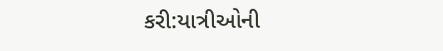કરી:યાત્રીઓની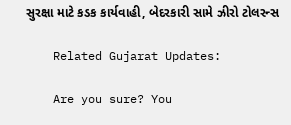સુરક્ષા માટે કડક કાર્યવાહી, બેદરકારી સામે ઝીરો ટોલરન્સ

    Related Gujarat Updates:

    Are you sure? You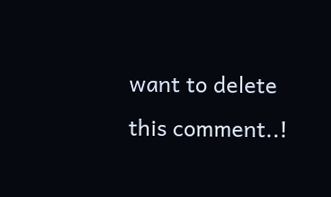want to delete this comment..!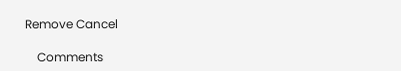Remove Cancel

    Comments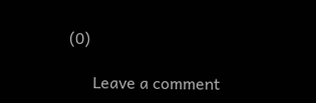(0)

      Leave a comment